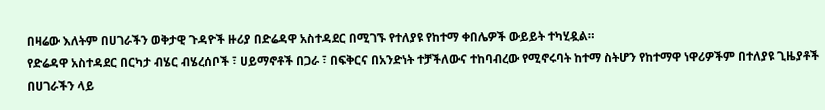በዛሬው እለትም በሀገራችን ወቅታዊ ጉዳዮች ዙሪያ በድሬዳዋ አስተዳደር በሚገኙ የተለያዩ የከተማ ቀበሌዎች ውይይት ተካሂዷል።
የድሬዳዋ አስተዳደር በርካታ ብሄር ብሄረሰቦች ፣ ሀይማኖቶች በጋራ ፣ በፍቅርና በአንድነት ተቻችለውና ተከባብረው የሚኖሩባት ከተማ ስትሆን የከተማዋ ነዋሪዎችም በተለያዩ ጊዜያቶች በሀገራችን ላይ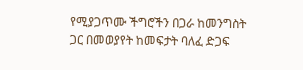የሚያጋጥሙ ችግሮችን በጋራ ከመንግስት ጋር በመወያየት ከመፍታት ባለፈ ድጋፍ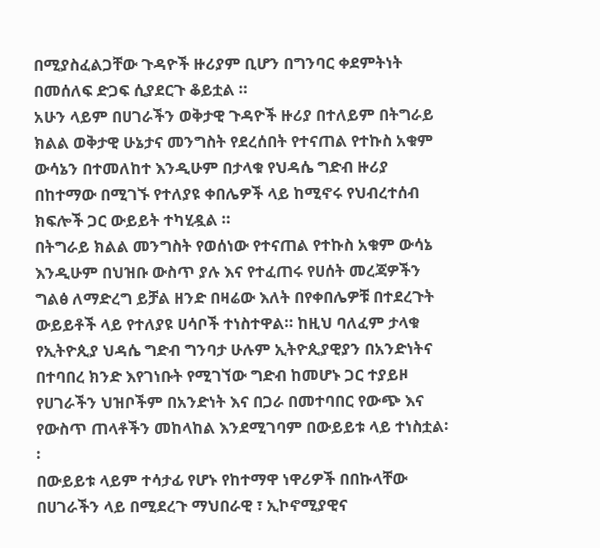በሚያስፈልጋቸው ጉዳዮች ዙሪያም ቢሆን በግንባር ቀደምትነት በመሰለፍ ድጋፍ ሲያደርጉ ቆይቷል ።
አሁን ላይም በሀገራችን ወቅታዊ ጉዳዮች ዙሪያ በተለይም በትግራይ ክልል ወቅታዊ ሁኔታና መንግስት የደረሰበት የተናጠል የተኩስ አቁም ውሳኔን በተመለከተ እንዲሁም በታላቁ የህዳሴ ግድብ ዙሪያ በከተማው በሚገኙ የተለያዩ ቀበሌዎች ላይ ከሚኖሩ የህብረተሰብ ክፍሎች ጋር ውይይት ተካሂዷል ።
በትግራይ ክልል መንግስት የወሰነው የተናጠል የተኩስ አቁም ውሳኔ እንዲሁም በህዝቡ ውስጥ ያሉ እና የተፈጠሩ የሀሰት መረጃዎችን ግልፅ ለማድረግ ይቻል ዘንድ በዛሬው እለት በየቀበሌዎቹ በተደረጉት ውይይቶች ላይ የተለያዩ ሀሳቦች ተነስተዋል። ከዚህ ባለፈም ታላቁ የኢትዮጲያ ህዳሴ ግድብ ግንባታ ሁሉም ኢትዮጲያዊያን በአንድነትና በተባበረ ክንድ እየገነቡት የሚገኘው ግድብ ከመሆኑ ጋር ተያይዞ የሀገራችን ህዝቦችም በአንድነት እና በጋራ በመተባበር የውጭ እና የውስጥ ጠላቶችን መከላከል እንደሚገባም በውይይቱ ላይ ተነስቷል፡፡
በውይይቱ ላይም ተሳታፊ የሆኑ የከተማዋ ነዋሪዎች በበኩላቸው በሀገራችን ላይ በሚደረጉ ማህበራዊ ፣ ኢኮኖሚያዊና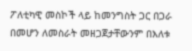ፖለቲካዊ መስኮች ላይ ከመንግስት ጋር በጋራ በመሆን ለመስራት መዘጋጀታቸውንም በእለቱ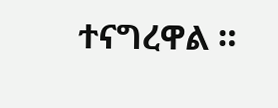ተናግረዋል ።